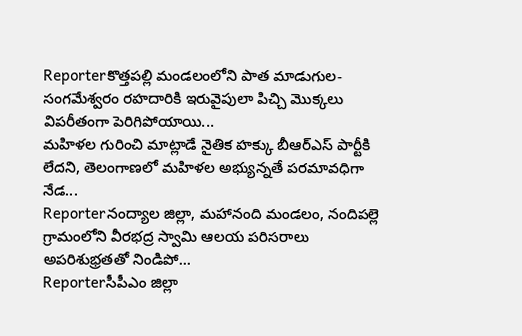Reporterకొత్తపల్లి మండలంలోని పాత మాడుగుల-సంగమేశ్వరం రహదారికి ఇరువైపులా పిచ్చి మొక్కలు విపరీతంగా పెరిగిపోయాయి...
మహిళల గురించి మాట్లాడే నైతిక హక్కు బీఆర్ఎస్ పార్టీకి లేదని, తెలంగాణలో మహిళల అభ్యున్నతే పరమావధిగా నేడ...
Reporterనంద్యాల జిల్లా, మహానంది మండలం, నందిపల్లె గ్రామంలోని వీరభద్ర స్వామి ఆలయ పరిసరాలు అపరిశుభ్రతతో నిండిపో...
Reporterసీపీఎం జిల్లా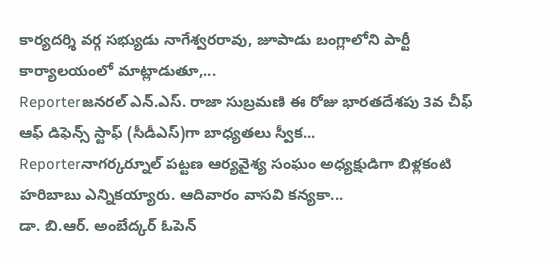కార్యదర్శి వర్గ సభ్యుడు నాగేశ్వరరావు, జూపాడు బంగ్లాలోని పార్టీ కార్యాలయంలో మాట్లాడుతూ,...
Reporterజనరల్ ఎన్.ఎస్. రాజా సుబ్రమణి ఈ రోజు భారతదేశపు 3వ చీఫ్ ఆఫ్ డిఫెన్స్ స్టాఫ్ (సీడీఎస్)గా బాధ్యతలు స్వీక...
Reporterనాగర్కర్నూల్ పట్టణ ఆర్యవైశ్య సంఘం అధ్యక్షుడిగా బిళ్లకంటి హరిబాబు ఎన్నికయ్యారు. ఆదివారం వాసవి కన్యకా...
డా. బి.ఆర్. అంబేద్కర్ ఓపెన్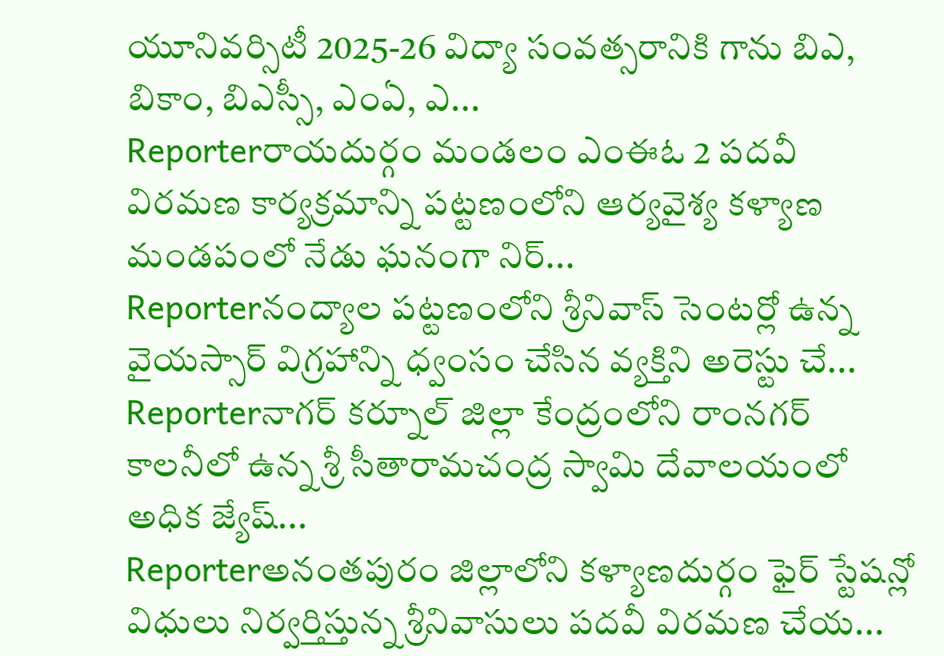యూనివర్సిటీ 2025-26 విద్యా సంవత్సరానికి గాను బిఎ, బికాం, బిఎస్సీ, ఎంఏ, ఎ...
Reporterరాయదుర్గం మండలం ఎంఈఓ 2 పదవీ విరమణ కార్యక్రమాన్ని పట్టణంలోని ఆర్యవైశ్య కళ్యాణ మండపంలో నేడు ఘనంగా నిర్...
Reporterనంద్యాల పట్టణంలోని శ్రీనివాస్ సెంటర్లో ఉన్న వైయస్సార్ విగ్రహాన్ని ధ్వంసం చేసిన వ్యక్తిని అరెస్టు చే...
Reporterనాగర్ కర్నూల్ జిల్లా కేంద్రంలోని రాంనగర్ కాలనీలో ఉన్న శ్రీ సీతారామచంద్ర స్వామి దేవాలయంలో అధిక జ్యేష్...
Reporterఅనంతపురం జిల్లాలోని కళ్యాణదుర్గం ఫైర్ స్టేషన్లో విధులు నిర్వర్తిస్తున్న శ్రీనివాసులు పదవీ విరమణ చేయ...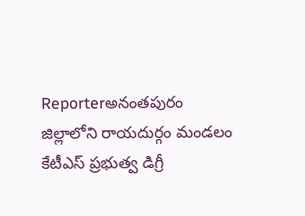Reporterఅనంతపురం జిల్లాలోని రాయదుర్గం మండలం కేటీఎస్ ప్రభుత్వ డిగ్రీ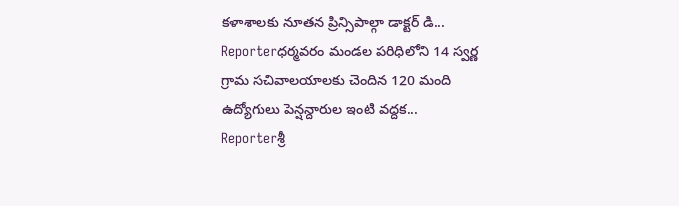కళాశాలకు నూతన ప్రిన్సిపాల్గా డాక్టర్ డి...
Reporterధర్మవరం మండల పరిధిలోని 14 స్వర్ణ గ్రామ సచివాలయాలకు చెందిన 120 మంది ఉద్యోగులు పెన్షన్దారుల ఇంటి వద్దక...
Reporterశ్రీ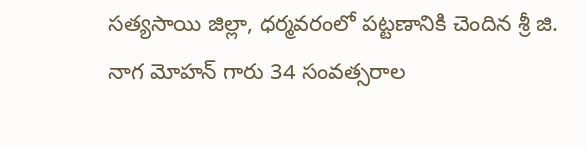సత్యసాయి జిల్లా, ధర్మవరంలో పట్టణానికి చెందిన శ్రీ జి. నాగ మోహన్ గారు 34 సంవత్సరాల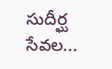సుదీర్ఘ సేవల...